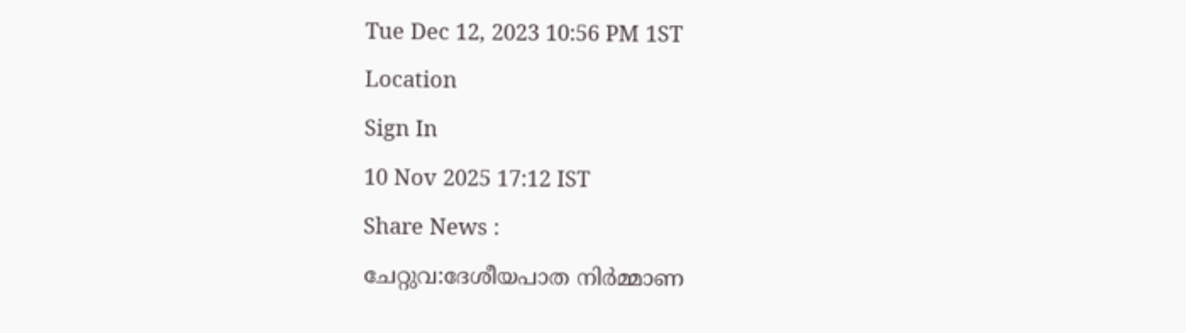Tue Dec 12, 2023 10:56 PM 1ST
Location
Sign In
10 Nov 2025 17:12 IST
Share News :
ചേറ്റുവ:ദേശീയപാത നിർമ്മാണ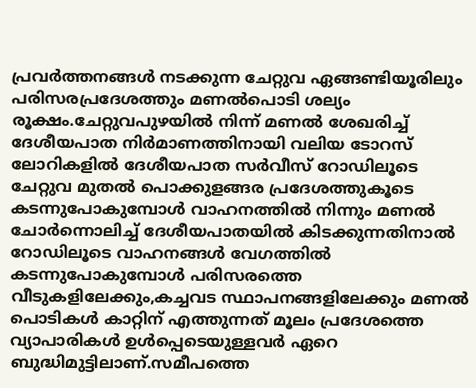പ്രവർത്തനങ്ങൾ നടക്കുന്ന ചേറ്റുവ ഏങ്ങണ്ടിയൂരിലും പരിസരപ്രദേശത്തും മണൽപൊടി ശല്യം രൂക്ഷം.ചേറ്റുവപുഴയിൽ നിന്ന് മണൽ ശേഖരിച്ച് ദേശീയപാത നിർമാണത്തിനായി വലിയ ടോറസ് ലോറികളിൽ ദേശീയപാത സർവീസ് റോഡിലൂടെ ചേറ്റുവ മുതൽ പൊക്കുളങ്ങര പ്രദേശത്തുകൂടെ കടന്നുപോകുമ്പോൾ വാഹനത്തിൽ നിന്നും മണൽ ചോർന്നൊലിച്ച് ദേശീയപാതയിൽ കിടക്കുന്നതിനാൽ റോഡിലൂടെ വാഹനങ്ങൾ വേഗത്തിൽ കടന്നുപോകുമ്പോൾ പരിസരത്തെ വീടുകളിലേക്കും,കച്ചവട സ്ഥാപനങ്ങളിലേക്കും മണൽ പൊടികൾ കാറ്റിന് എത്തുന്നത് മൂലം പ്രദേശത്തെ വ്യാപാരികൾ ഉൾപ്പെടെയുള്ളവർ ഏറെ ബുദ്ധിമുട്ടിലാണ്.സമീപത്തെ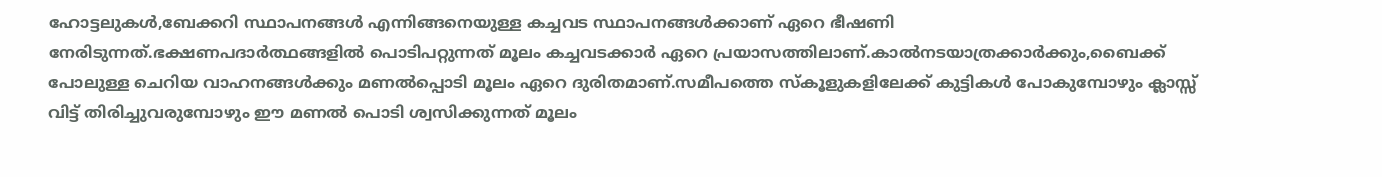ഹോട്ടലുകൾ,ബേക്കറി സ്ഥാപനങ്ങൾ എന്നിങ്ങനെയുള്ള കച്ചവട സ്ഥാപനങ്ങൾക്കാണ് ഏറെ ഭീഷണി നേരിടുന്നത്.ഭക്ഷണപദാർത്ഥങ്ങളിൽ പൊടിപറ്റുന്നത് മൂലം കച്ചവടക്കാർ ഏറെ പ്രയാസത്തിലാണ്.കാൽനടയാത്രക്കാർക്കും,ബൈക്ക് പോലുള്ള ചെറിയ വാഹനങ്ങൾക്കും മണൽപ്പൊടി മൂലം ഏറെ ദുരിതമാണ്.സമീപത്തെ സ്കൂളുകളിലേക്ക് കുട്ടികൾ പോകുമ്പോഴും ക്ലാസ്സ് വിട്ട് തിരിച്ചുവരുമ്പോഴും ഈ മണൽ പൊടി ശ്വസിക്കുന്നത് മൂലം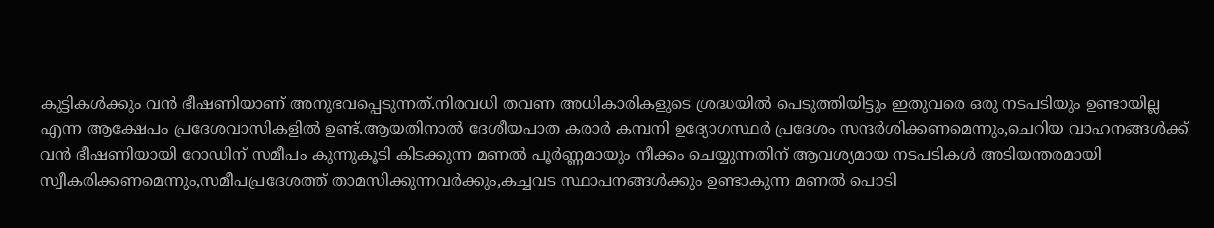കുട്ടികൾക്കും വൻ ഭീഷണിയാണ് അനുഭവപ്പെടുന്നത്.നിരവധി തവണ അധികാരികളുടെ ശ്രദ്ധയിൽ പെടുത്തിയിട്ടും ഇതുവരെ ഒരു നടപടിയും ഉണ്ടായില്ല എന്ന ആക്ഷേപം പ്രദേശവാസികളിൽ ഉണ്ട്.ആയതിനാൽ ദേശീയപാത കരാർ കമ്പനി ഉദ്യോഗസ്ഥർ പ്രദേശം സന്ദർശിക്കണമെന്നും,ചെറിയ വാഹനങ്ങൾക്ക് വൻ ഭീഷണിയായി റോഡിന് സമീപം കുന്നുകൂടി കിടക്കുന്ന മണൽ പൂർണ്ണമായും നീക്കം ചെയ്യുന്നതിന് ആവശ്യമായ നടപടികൾ അടിയന്തരമായി സ്വീകരിക്കണമെന്നും,സമീപപ്രദേശത്ത് താമസിക്കുന്നവർക്കും,കച്ചവട സ്ഥാപനങ്ങൾക്കും ഉണ്ടാകുന്ന മണൽ പൊടി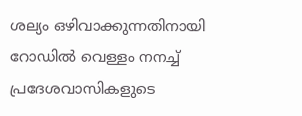ശല്യം ഒഴിവാക്കുന്നതിനായി റോഡിൽ വെള്ളം നനച്ച് പ്രദേശവാസികളുടെ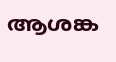ആശങ്ക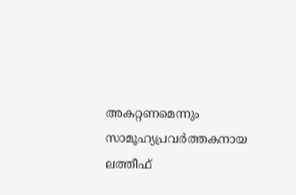അകറ്റണമെന്നും സാമൂഹ്യപ്രവർത്തകനായ ലത്തീഫ്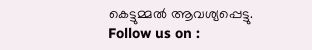കെട്ടുമ്മൽ ആവശ്യപ്പെട്ടു.
Follow us on :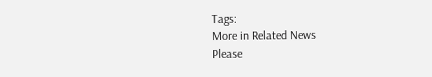Tags:
More in Related News
Please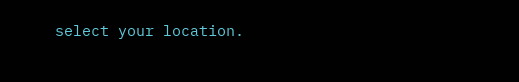select your location.